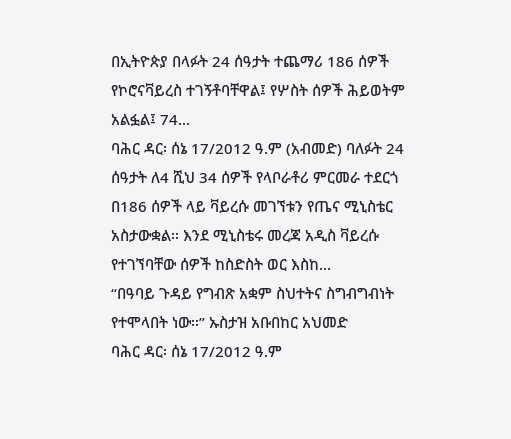በኢትዮጵያ በላፉት 24 ሰዓታት ተጨማሪ 186 ሰዎች የኮሮናቫይረስ ተገኝቶባቸዋል፤ የሦስት ሰዎች ሕይወትም አልፏል፤ 74...
ባሕር ዳር፡ ሰኔ 17/2012 ዓ.ም (አብመድ) ባለፉት 24 ሰዓታት ለ4 ሺህ 34 ሰዎች የላቦራቶሪ ምርመራ ተደርጎ በ186 ሰዎች ላይ ቫይረሱ መገኘቱን የጤና ሚኒስቴር አስታውቋል፡፡ እንደ ሚኒስቴሩ መረጃ አዲስ ቫይረሱ የተገኘባቸው ሰዎች ከስድስት ወር እስከ...
“በዓባይ ጉዳይ የግብጽ አቋም ስህተትና ስግብግብነት የተሞላበት ነው፡፡” ኡስታዝ አቡበከር አህመድ
ባሕር ዳር፡ ሰኔ 17/2012 ዓ.ም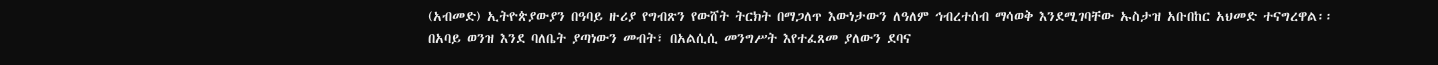(አብመድ) ኢትዮጵያውያን በዓባይ ዙሪያ የግብጽን የውሸት ትርክት በማጋለጥ እውነታውን ለዓለም ኅብረተሰብ ማሳወቅ እንደሚገባቸው ኡስታዝ አቡበከር አህመድ ተናግረዋል፡፡
በአባይ ወንዝ እንደ ባለቤት ያጣነውን መብት፣ በአልሲሲ መንግሥት እየተፈጸመ ያለውን ደባና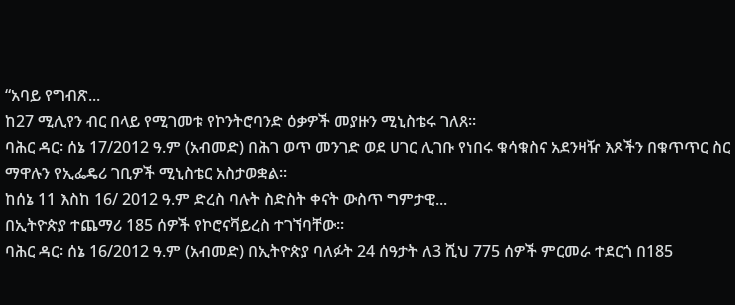“አባይ የግብጽ...
ከ27 ሚሊየን ብር በላይ የሚገመቱ የኮንትሮባንድ ዕቃዎች መያዙን ሚኒስቴሩ ገለጸ፡፡
ባሕር ዳር፡ ሰኔ 17/2012 ዓ.ም (አብመድ) በሕገ ወጥ መንገድ ወደ ሀገር ሊገቡ የነበሩ ቁሳቁስና አደንዛዥ እጾችን በቁጥጥር ስር ማዋሉን የኢፌዴሪ ገቢዎች ሚኒስቴር አስታወቋል፡፡
ከሰኔ 11 እስከ 16/ 2012 ዓ.ም ድረስ ባሉት ስድስት ቀናት ውስጥ ግምታዊ...
በኢትዮጵያ ተጨማሪ 185 ሰዎች የኮሮናቫይረስ ተገኘባቸው፡፡
ባሕር ዳር፡ ሰኔ 16/2012 ዓ.ም (አብመድ) በኢትዮጵያ ባለፉት 24 ሰዓታት ለ3 ሺህ 775 ሰዎች ምርመራ ተደርጎ በ185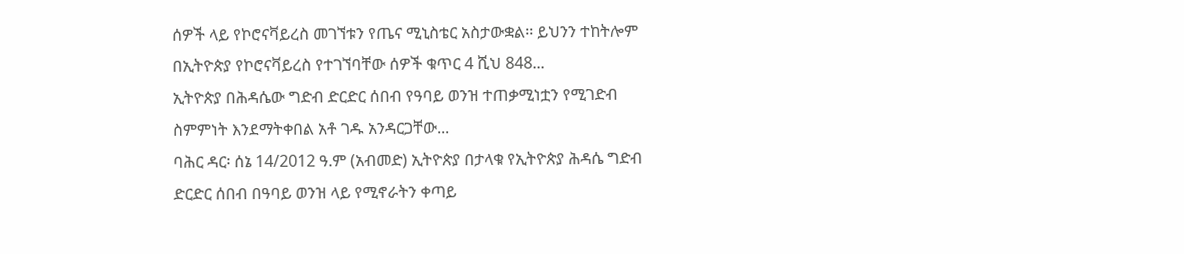ሰዎች ላይ የኮሮናቫይረስ መገኘቱን የጤና ሚኒስቴር አስታውቋል፡፡ ይህንን ተከትሎም በኢትዮጵያ የኮሮናቫይረስ የተገኘባቸው ሰዎች ቁጥር 4 ሺህ 848...
ኢትዮጵያ በሕዳሴው ግድብ ድርድር ሰበብ የዓባይ ወንዝ ተጠቃሚነቷን የሚገድብ ስምምነት እንደማትቀበል አቶ ገዱ አንዳርጋቸው...
ባሕር ዳር፡ ሰኔ 14/2012 ዓ.ም (አብመድ) ኢትዮጵያ በታላቁ የኢትዮጵያ ሕዳሴ ግድብ ድርድር ሰበብ በዓባይ ወንዝ ላይ የሚኖራትን ቀጣይ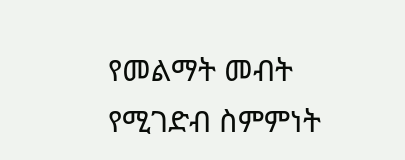የመልማት መብት የሚገድብ ስምምነት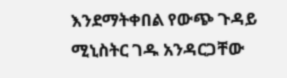እንደማትቀበል የውጭ ጉዳይ ሚኒስትር ገዱ አንዳርጋቸው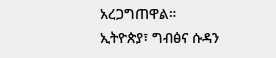አረጋግጠዋል።
ኢትዮጵያ፣ ግብፅና ሱዳን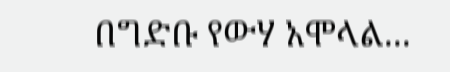በግድቡ የውሃ አሞላል...